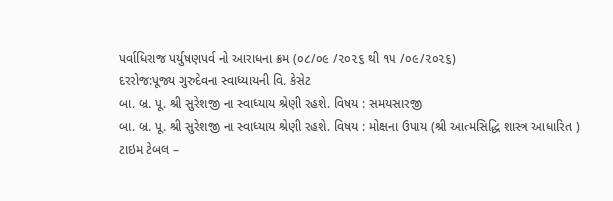પર્વાધિરાજ પર્યુષણપર્વ નો આરાધના ક્રમ (૦૮/૦૯ /૨૦૨૬ થી ૧૫ /૦૯/૨૦૨૬)
દરરોજ:પૂજ્ય ગુરુદેવના સ્વાધ્યાયની વિ. કેસેટ
બા. બ્ર. પૂ. શ્રી સુરેશજી ના સ્વાધ્યાય શ્રેણી રહશે. વિષય : સમયસારજી
બા. બ્ર. પૂ. શ્રી સુરેશજી ના સ્વાધ્યાય શ્રેણી રહશે. વિષય : મોક્ષના ઉપાય (શ્રી આત્મસિદ્ધિ શાસ્ત્ર આધારિત )
ટાઇમ ટેબલ –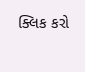ક્લિક કરો